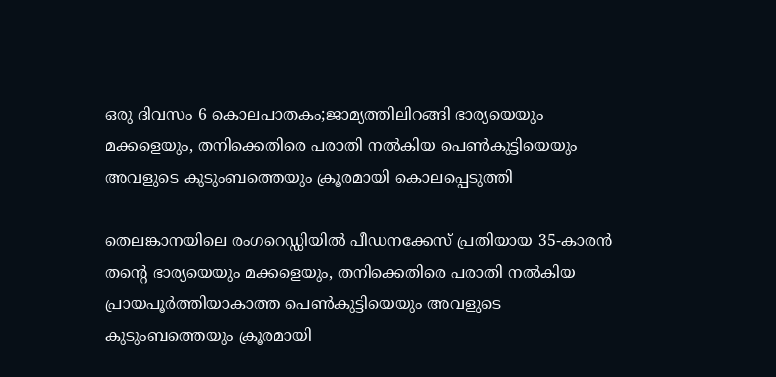ഒരു ദിവസം 6 കൊലപാതകം;ജാമ്യത്തിലിറങ്ങി ഭാര്യയെയും മക്കളെയും, തനിക്കെതിരെ പരാതി നല്‍കിയ പെണ്‍കുട്ടിയെയും അവളുടെ കുടുംബത്തെയും ക്രൂരമായി കൊലപ്പെടുത്തി

തെലങ്കാനയിലെ രംഗറെഡ്ഡിയില്‍ പീഡനക്കേസ് പ്രതിയായ 35-കാരൻ തന്റെ ഭാര്യയെയും മക്കളെയും, തനിക്കെതിരെ പരാതി നല്‍കിയ പ്രായപൂർത്തിയാകാത്ത പെണ്‍കുട്ടിയെയും അവളുടെ കുടുംബത്തെയും ക്രൂരമായി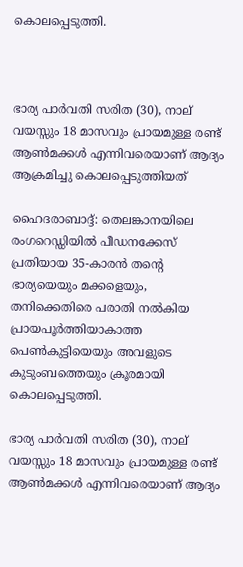കൊലപ്പെടുത്തി.



ഭാര്യ പാർവതി സരിത (30), നാല് വയസ്സും 18 മാസവും പ്രായമുള്ള രണ്ട് ആണ്‍മക്കള്‍ എന്നിവരെയാണ് ആദ്യം ആക്രമിച്ചു കൊലപ്പെടുത്തിയത്

ഹൈദരാബാദ്ദ്: തെലങ്കാനയിലെ രംഗറെഡ്ഡിയില്‍ പീഡനക്കേസ് പ്രതിയായ 35-കാരൻ തന്റെ ഭാര്യയെയും മക്കളെയും, തനിക്കെതിരെ പരാതി നല്‍കിയ പ്രായപൂർത്തിയാകാത്ത പെണ്‍കുട്ടിയെയും അവളുടെ കുടുംബത്തെയും ക്രൂരമായി കൊലപ്പെടുത്തി.

ഭാര്യ പാർവതി സരിത (30), നാല് വയസ്സും 18 മാസവും പ്രായമുള്ള രണ്ട് ആണ്‍മക്കള്‍ എന്നിവരെയാണ് ആദ്യം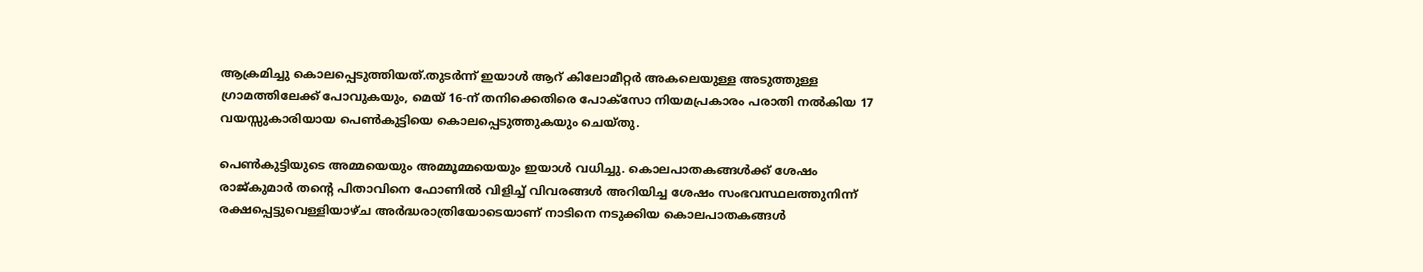ആക്രമിച്ചു കൊലപ്പെടുത്തിയത്.തുടർന്ന് ഇയാള്‍ ആറ് കിലോമീറ്റർ അകലെയുള്ള അടുത്തുള്ള ഗ്രാമത്തിലേക്ക് പോവുകയും, മെയ് 16-ന് തനിക്കെതിരെ പോക്സോ നിയമപ്രകാരം പരാതി നല്‍കിയ 17 വയസ്സുകാരിയായ പെണ്‍കുട്ടിയെ കൊലപ്പെടുത്തുകയും ചെയ്തു.

പെണ്‍കുട്ടിയുടെ അമ്മയെയും അമ്മൂമ്മയെയും ഇയാള്‍ വധിച്ചു. കൊലപാതകങ്ങള്‍ക്ക് ശേഷം രാജ്കുമാർ തന്റെ പിതാവിനെ ഫോണില്‍ വിളിച്ച്‌ വിവരങ്ങള്‍ അറിയിച്ച ശേഷം സംഭവസ്ഥലത്തുനിന്ന് രക്ഷപ്പെട്ടുവെള്ളിയാഴ്ച അർദ്ധരാത്രിയോടെയാണ് നാടിനെ നടുക്കിയ കൊലപാതകങ്ങള്‍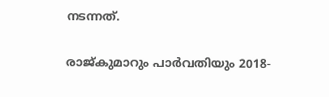നടന്നത്.

രാജ്കുമാറും പാർവതിയും 2018-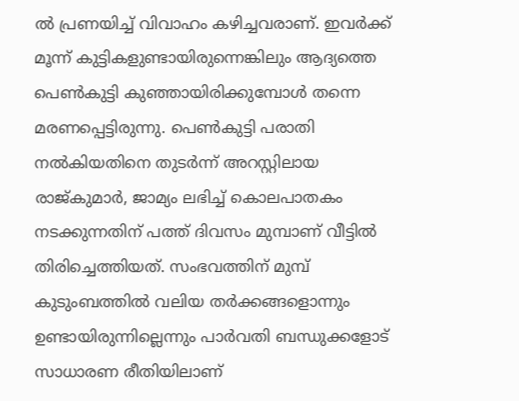ല്‍ പ്രണയിച്ച്‌ വിവാഹം കഴിച്ചവരാണ്. ഇവർക്ക് മൂന്ന് കുട്ടികളുണ്ടായിരുന്നെങ്കിലും ആദ്യത്തെ പെണ്‍കുട്ടി കുഞ്ഞായിരിക്കുമ്പോള്‍ തന്നെ മരണപ്പെട്ടിരുന്നു. പെണ്‍കുട്ടി പരാതി നല്‍കിയതിനെ തുടർന്ന് അറസ്റ്റിലായ രാജ്കുമാർ, ജാമ്യം ലഭിച്ച്‌ കൊലപാതകം നടക്കുന്നതിന് പത്ത് ദിവസം മുമ്പാണ് വീട്ടില്‍ തിരിച്ചെത്തിയത്. സംഭവത്തിന് മുമ്പ് കുടുംബത്തില്‍ വലിയ തർക്കങ്ങളൊന്നും ഉണ്ടായിരുന്നില്ലെന്നും പാർവതി ബന്ധുക്കളോട് സാധാരണ രീതിയിലാണ്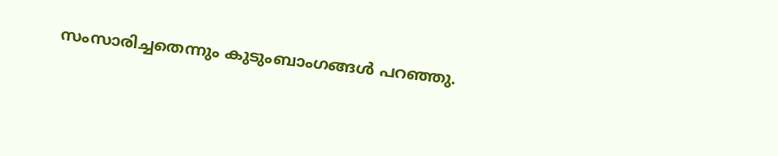സംസാരിച്ചതെന്നും കുടുംബാംഗങ്ങള്‍ പറഞ്ഞു.